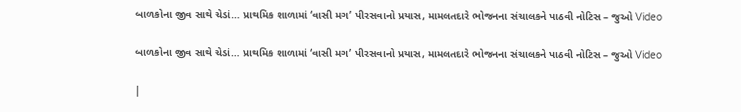બાળકોના જીવ સાથે ચેડાં… પ્રાથમિક શાળામાં ‘વાસી મગ’ પીરસવાનો પ્રયાસ, મામલતદારે ભોજનના સંચાલકને પાઠવી નોટિસ – જુઓ Video

બાળકોના જીવ સાથે ચેડાં… પ્રાથમિક શાળામાં ‘વાસી મગ’ પીરસવાનો પ્રયાસ, મામલતદારે ભોજનના સંચાલકને પાઠવી નોટિસ – જુઓ Video

|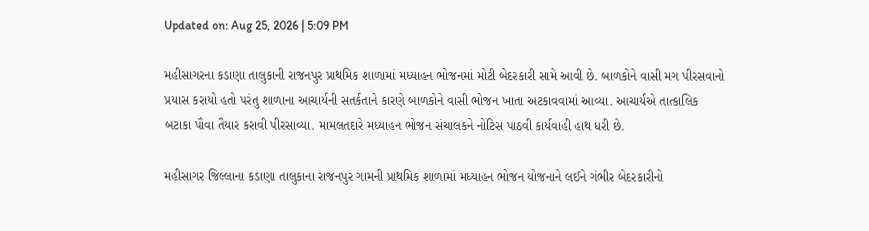Updated on: Aug 25, 2026 | 5:09 PM

મહીસાગરના કડાણા તાલુકાની રાજનપુર પ્રાથમિક શાળામાં મધ્યાહન ભોજનમાં મોટી બેદરકારી સામે આવી છે. બાળકોને વાસી મગ પીરસવાનો પ્રયાસ કરાયો હતો પરંતુ શાળાના આચાર્યની સતર્કતાને કારણે બાળકોને વાસી ભોજન ખાતા અટકાવવામાં આવ્યા. આચાર્યએ તાત્કાલિક બટાકા પૌવા તૈયાર કરાવી પીરસાવ્યા. મામલતદારે મધ્યાહન ભોજન સંચાલકને નોટિસ પાઠવી કાર્યવાહી હાથ ધરી છે.

મહીસાગર જિલ્લાના કડાણા તાલુકાના રાજનપુર ગામની પ્રાથમિક શાળામાં મધ્યાહન ભોજન યોજનાને લઈને ગંભીર બેદરકારીનો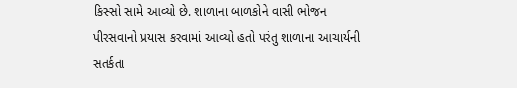કિસ્સો સામે આવ્યો છે. શાળાના બાળકોને વાસી ભોજન પીરસવાનો પ્રયાસ કરવામાં આવ્યો હતો પરંતુ શાળાના આચાર્યની સતર્કતા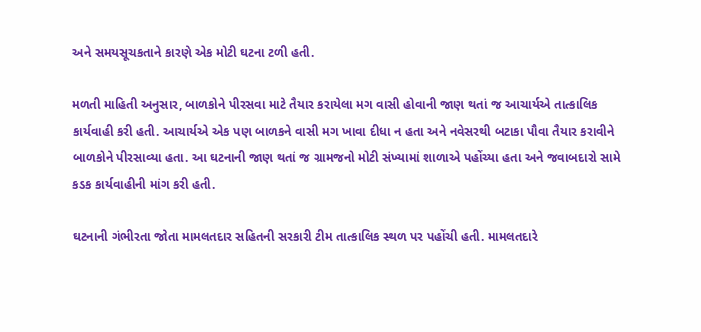અને સમયસૂચકતાને કારણે એક મોટી ઘટના ટળી હતી.

મળતી માહિતી અનુસાર, બાળકોને પીરસવા માટે તૈયાર કરાયેલા મગ વાસી હોવાની જાણ થતાં જ આચાર્યએ તાત્કાલિક કાર્યવાહી કરી હતી. આચાર્યએ એક પણ બાળકને વાસી મગ ખાવા દીધા ન હતા અને નવેસરથી બટાકા પૌવા તૈયાર કરાવીને બાળકોને પીરસાવ્યા હતા. આ ઘટનાની જાણ થતાં જ ગ્રામજનો મોટી સંખ્યામાં શાળાએ પહોંચ્યા હતા અને જવાબદારો સામે કડક કાર્યવાહીની માંગ કરી હતી.

ઘટનાની ગંભીરતા જોતા મામલતદાર સહિતની સરકારી ટીમ તાત્કાલિક સ્થળ પર પહોંચી હતી. મામલતદારે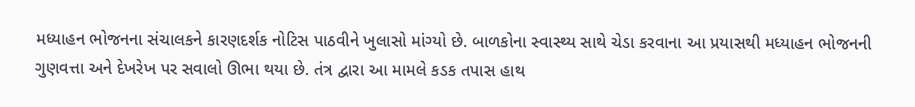મધ્યાહન ભોજનના સંચાલકને કારણદર્શક નોટિસ પાઠવીને ખુલાસો માંગ્યો છે. બાળકોના સ્વાસ્થ્ય સાથે ચેડા કરવાના આ પ્રયાસથી મધ્યાહન ભોજનની ગુણવત્તા અને દેખરેખ પર સવાલો ઊભા થયા છે. તંત્ર દ્વારા આ મામલે કડક તપાસ હાથ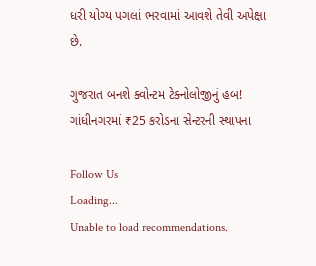ધરી યોગ્ય પગલાં ભરવામાં આવશે તેવી અપેક્ષા છે.

ગુજરાત બનશે ક્વોન્ટમ ટેક્નોલોજીનું હબ! ગાંધીનગરમાં ₹25 કરોડના સેન્ટરની સ્થાપના

Follow Us
Loading...
Unable to load recommendations.